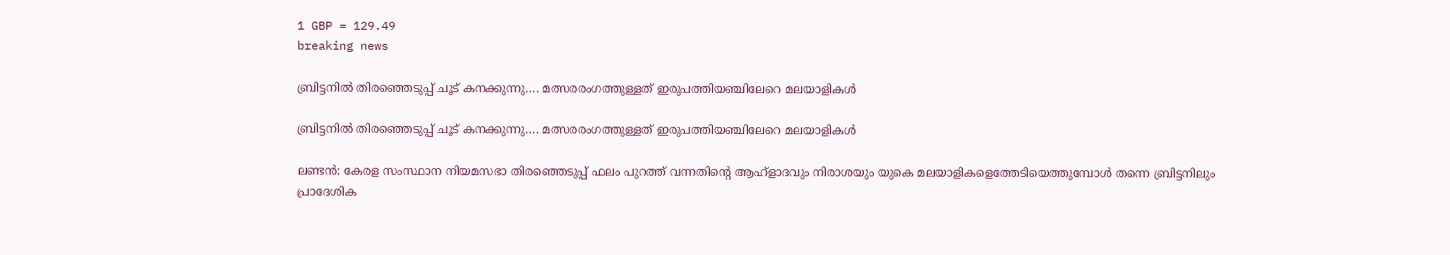1 GBP = 129.49
breaking news

ബ്രിട്ടനിൽ തിരഞ്ഞെടുപ്പ് ചൂട് കനക്കുന്നു…. മത്സരരംഗത്തുള്ളത് ഇരുപത്തിയഞ്ചിലേറെ മലയാളികൾ

ബ്രിട്ടനിൽ തിരഞ്ഞെടുപ്പ് ചൂട് കനക്കുന്നു…. മത്സരരംഗത്തുള്ളത് ഇരുപത്തിയഞ്ചിലേറെ മലയാളികൾ

ലണ്ടൻ: കേരള സംസ്ഥാന നിയമസഭാ തിരഞ്ഞെടുപ്പ് ഫലം പുറത്ത് വന്നതിന്റെ ആഹ്ളാദവും നിരാശയും യുകെ മലയാളികളെത്തേടിയെത്തുമ്പോൾ തന്നെ ബ്രിട്ടനിലും പ്രാദേശിക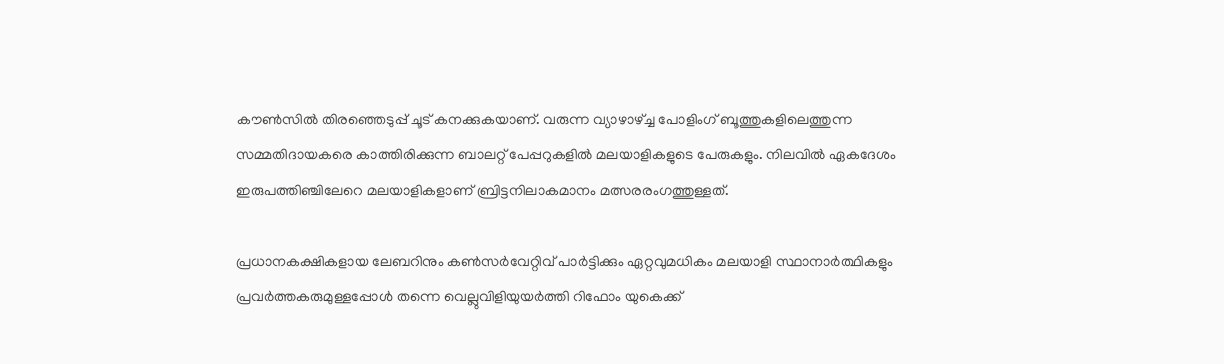കൗൺസിൽ തിരഞ്ഞെടുപ്പ് ചൂട് കനക്കുകയാണ്. വരുന്ന വ്യാഴാഴ്ച്ച പോളിംഗ് ബൂത്തുകളിലെത്തുന്ന സമ്മതിദായകരെ കാത്തിരിക്കുന്ന ബാലറ്റ് പേപ്പറുകളിൽ മലയാളികളുടെ പേരുകളും. നിലവിൽ ഏകദേശം ഇരുപത്തിഞ്ചിലേറെ മലയാളികളാണ് ബ്രിട്ടനിലാകമാനം മത്സരരംഗത്തുള്ളത്.

പ്രധാനകക്ഷികളായ ലേബറിനും കൺസർവേറ്റിവ് പാർട്ടിക്കും ഏറ്റവുമധികം മലയാളി സ്ഥാനാർത്ഥികളും പ്രവർത്തകരുമുള്ളപ്പോൾ തന്നെ വെല്ലുവിളിയുയർത്തി റിഫോം യുകെക്ക്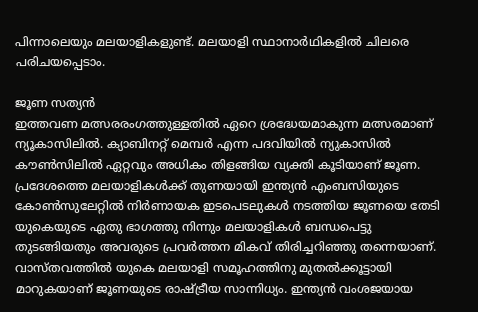പിന്നാലെയും മലയാളികളുണ്ട്. മലയാളി സ്ഥാനാർഥികളിൽ ചിലരെ പരിചയപ്പെടാം.

ജൂണ സത്യൻ
ഇത്തവണ മത്സരരംഗത്തുള്ളതിൽ ഏറെ ശ്രദ്ധേയമാകുന്ന മത്സരമാണ് ന്യൂകാസിലിൽ. ക്യാബിനറ്റ് മെമ്പര്‍ എന്ന പദവിയില്‍ ന്യുകാസില്‍ കൗണ്‍സിലില്‍ ഏറ്റവും അധികം തിളങ്ങിയ വ്യക്തി കൂടിയാണ് ജൂണ. പ്രദേശത്തെ മലയാളികള്‍ക്ക് തുണയായി ഇന്ത്യന്‍ എംബസിയുടെ കോണ്‍സുലേറ്റില്‍ നിര്‍ണായക ഇടപെടലുകള്‍ നടത്തിയ ജൂണയെ തേടി യുകെയുടെ ഏതു ഭാഗത്തു നിന്നും മലയാളികള്‍ ബന്ധപെട്ടു തുടങ്ങിയതും അവരുടെ പ്രവര്‍ത്തന മികവ് തിരിച്ചറിഞ്ഞു തന്നെയാണ്. വാസ്തവത്തില്‍ യുകെ മലയാളി സമൂഹത്തിനു മുതല്‍ക്കൂട്ടായി മാറുകയാണ് ജൂണയുടെ രാഷ്ട്രീയ സാന്നിധ്യം. ഇന്ത്യന്‍ വംശജയായ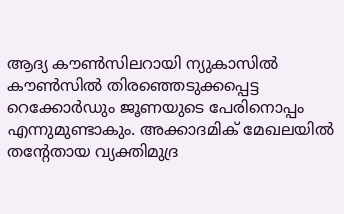ആദ്യ കൗണ്‍സിലറായി ന്യുകാസില്‍ കൗണ്‍സില്‍ തിരഞ്ഞെടുക്കപ്പെട്ട റെക്കോര്‍ഡും ജൂണയുടെ പേരിനൊപ്പം എന്നുമുണ്ടാകും. അക്കാദമിക് മേഖലയിൽ തന്റേതായ വ്യക്തിമുദ്ര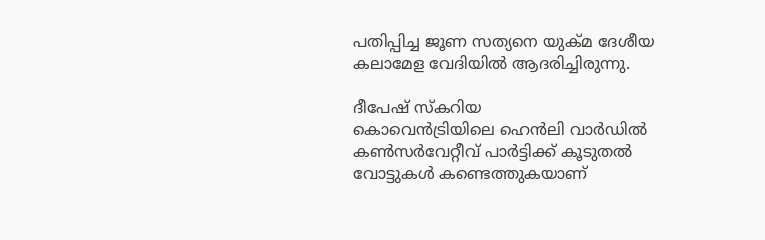പതിപ്പിച്ച ജൂണ സത്യനെ യുക്മ ദേശീയ കലാമേള വേദിയിൽ ആദരിച്ചിരുന്നു.

ദീപേഷ് സ്കറിയ
കൊവെൻട്രിയിലെ ഹെന്‍ലി വാര്‍ഡില്‍ കണ്‍സര്‍വേറ്റീവ് പാര്‍ട്ടിക്ക് കൂടുതല്‍ വോട്ടുകള്‍ കണ്ടെത്തുകയാണ്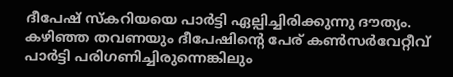ദീപേഷ് സ്കറിയയെ പാർട്ടി ഏല്പിച്ചിരിക്കുന്നു ദൗത്യം. കഴിഞ്ഞ തവണയും ദീപേഷിന്റെ പേര് കണ്‍സര്‍വേറ്റീവ് പാര്‍ട്ടി പരിഗണിച്ചിരുന്നെങ്കിലും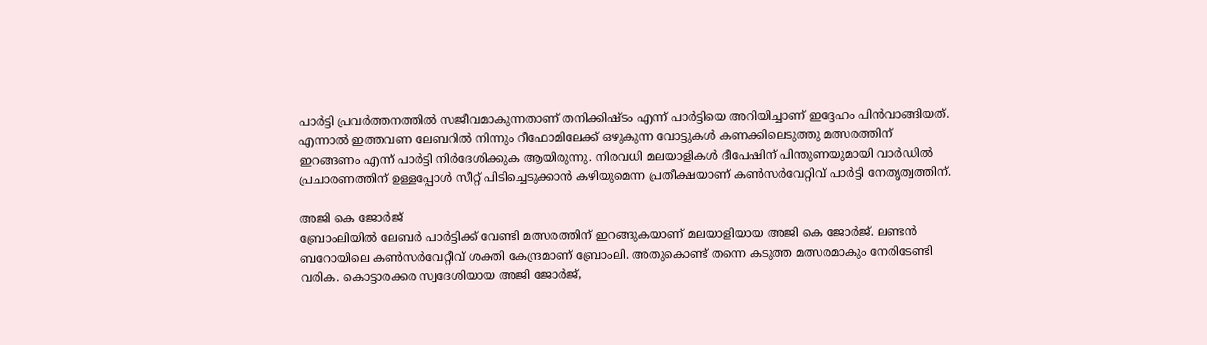പാര്‍ട്ടി പ്രവര്‍ത്തനത്തില്‍ സജീവമാകുന്നതാണ് തനിക്കിഷ്ടം എന്ന് പാര്‍ട്ടിയെ അറിയിച്ചാണ് ഇദ്ദേഹം പിന്‍വാങ്ങിയത്. എന്നാല്‍ ഇത്തവണ ലേബറില്‍ നിന്നും റീഫോമിലേക്ക് ഒഴുകുന്ന വോട്ടുകള്‍ കണക്കിലെടുത്തു മത്സരത്തിന് ഇറങ്ങണം എന്ന് പാര്‍ട്ടി നിര്‍ദേശിക്കുക ആയിരുന്നു. നിരവധി മലയാളികൾ ദീപേഷിന് പിന്തുണയുമായി വാർഡിൽ പ്രചാരണത്തിന് ഉള്ളപ്പോൾ സീറ്റ് പിടിച്ചെടുക്കാൻ കഴിയുമെന്ന പ്രതീക്ഷയാണ് കൺസർവേറ്റിവ് പാർട്ടി നേതൃത്വത്തിന്.

അജി കെ ജോര്‍ജ്
ബ്രോംലിയില്‍ ലേബര്‍ പാര്‍ട്ടിക്ക് വേണ്ടി മത്സരത്തിന് ഇറങ്ങുകയാണ് മലയാളിയായ അജി കെ ജോര്‍ജ്. ലണ്ടന്‍ ബറോയിലെ കണ്‍സര്‍വേറ്റീവ് ശക്തി കേന്ദ്രമാണ് ബ്രോംലി. അതുകൊണ്ട് തന്നെ കടുത്ത മത്സരമാകും നേരിടേണ്ടി വരിക. കൊട്ടാരക്കര സ്വദേശിയായ അജി ജോര്‍ജ്,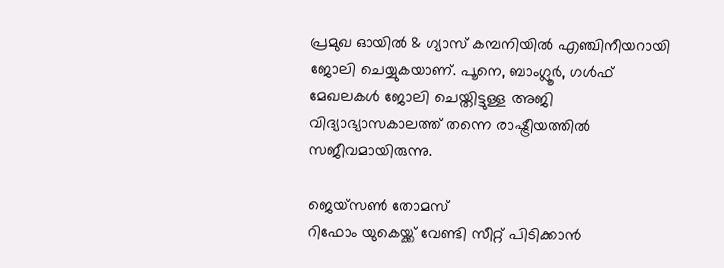പ്രമുഖ ഓയില്‍ & ഗ്യാസ് കമ്പനിയില്‍ എഞ്ചിനീയറായി ജോലി ചെയ്യുകയാണ്. പൂനെ, ബാംഗ്ലൂര്‍, ഗള്‍ഫ് മേഖലകള്‍ ജോലി ചെയ്തിട്ടുള്ള അജി വിദ്യാഭ്യാസകാലത്ത് തന്നെ രാഷ്ട്രീയത്തില്‍ സജീവമായിരുന്നു.

ജെയ്സണ്‍ തോമസ്
റിഫോം യുകെയ്ക്ക് വേണ്ടി സീറ്റ് പിടിക്കാൻ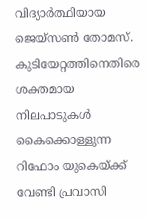വിദ്യാർത്ഥിയായ ജെയ്‌സൺ തോമസ്. കുടിയേറ്റത്തിനെതിരെ ശക്തമായ നിലപാടുകൾ കൈക്കൊള്ളുന്ന റിഫോം യുകെയ്ക്ക് വേണ്ടി പ്രവാസി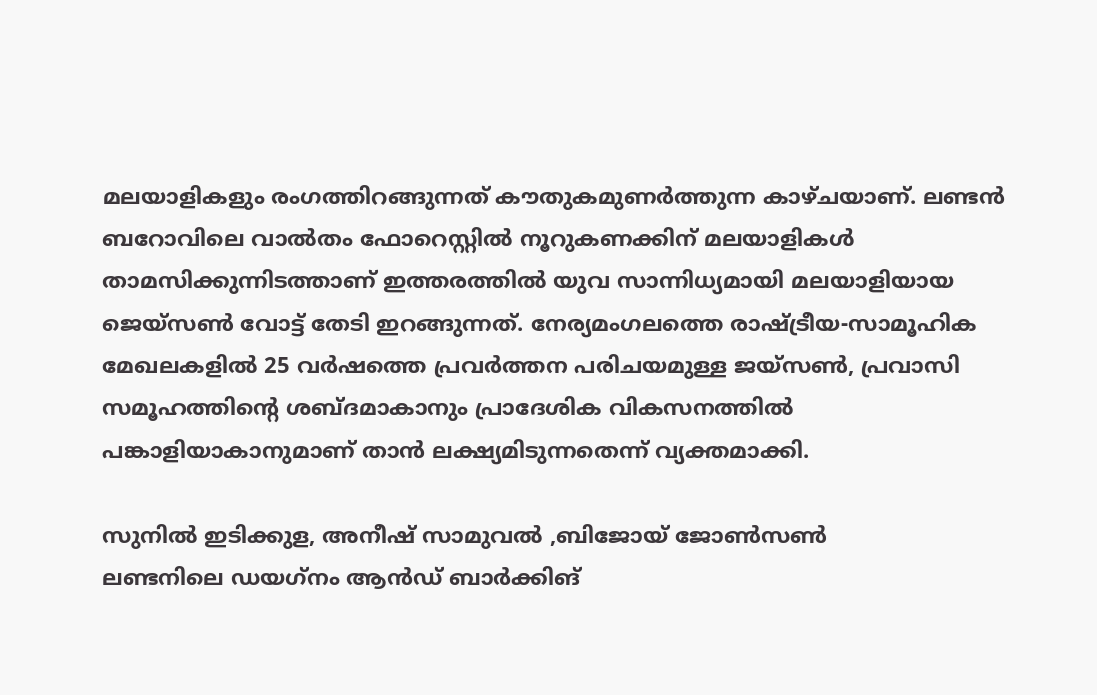മലയാളികളും രംഗത്തിറങ്ങുന്നത് കൗതുകമുണർത്തുന്ന കാഴ്ചയാണ്. ലണ്ടന്‍ ബറോവിലെ വാല്‍തം ഫോറെസ്റ്റില്‍ നൂറുകണക്കിന് മലയാളികള്‍ താമസിക്കുന്നിടത്താണ് ഇത്തരത്തില്‍ യുവ സാന്നിധ്യമായി മലയാളിയായ ജെയ്സണ്‍ വോട്ട് തേടി ഇറങ്ങുന്നത്. നേര്യമംഗലത്തെ രാഷ്ട്രീയ-സാമൂഹിക മേഖലകളില്‍ 25 വര്‍ഷത്തെ പ്രവര്‍ത്തന പരിചയമുള്ള ജയ്‌സണ്‍, പ്രവാസി സമൂഹത്തിന്റെ ശബ്ദമാകാനും പ്രാദേശിക വികസനത്തില്‍ പങ്കാളിയാകാനുമാണ് താന്‍ ലക്ഷ്യമിടുന്നതെന്ന് വ്യക്തമാക്കി.

സുനില്‍ ഇടിക്കുള, അനീഷ് സാമുവല്‍ ,ബിജോയ് ജോണ്‍സണ്‍
ലണ്ടനിലെ ഡയഗ്‌നം ആൻഡ് ബാർക്കിങ്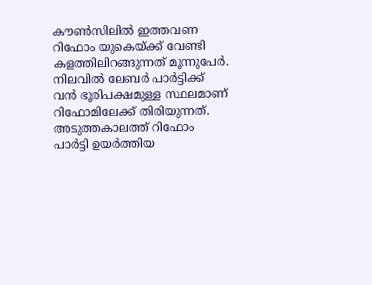കൗൺസിലിൽ ഇത്തവണ റിഫോം യുകെയ്ക്ക് വേണ്ടി കളത്തിലിറങ്ങുന്നത് മൂന്നുപേർ. നിലവില്‍ ലേബര്‍ പാര്‍ട്ടിക്ക് വന്‍ ഭൂരിപക്ഷമുള്ള സ്ഥലമാണ് റിഫോമിലേക്ക് തിരിയുന്നത്. അടുത്തകാലത്ത് റിഫോം പാര്‍ട്ടി ഉയര്‍ത്തിയ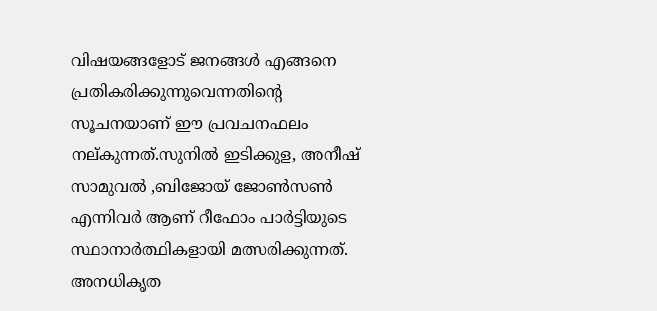വിഷയങ്ങളോട് ജനങ്ങള്‍ എങ്ങനെ പ്രതികരിക്കുന്നുവെന്നതിന്റെ സൂചനയാണ് ഈ പ്രവചനഫലം നല്കുന്നത്.സുനില്‍ ഇടിക്കുള, അനീഷ് സാമുവല്‍ ,ബിജോയ് ജോണ്‍സണ്‍ എന്നിവര്‍ ആണ് റീഫോം പാര്‍ട്ടിയുടെ സ്ഥാനാര്‍ത്ഥികളായി മത്സരിക്കുന്നത്. അനധികൃത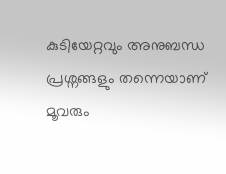കുടിയേറ്റവും അനുബന്ധ പ്രശ്നങ്ങളും തന്നെയാണ് മൂവരും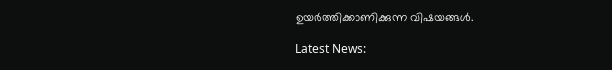ഉയർത്തിക്കാണിക്കുന്ന വിഷയങ്ങൾ.

Latest News: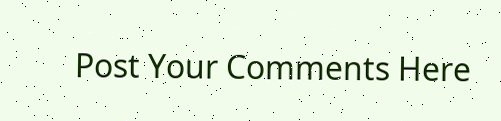Post Your Comments Here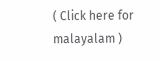( Click here for malayalam )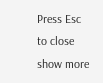Press Esc to close
show more